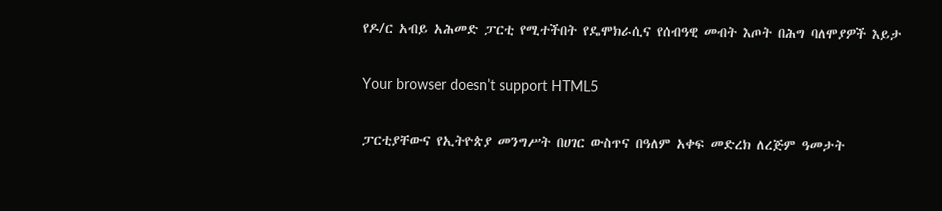የዶ/ር አብይ አሕመድ ፓርቲ የሚተችበት የዴሞክራሲና የሰብዓዊ መብት እጦት በሕግ ባለሞያዎች እይታ

Your browser doesn’t support HTML5

ፓርቲያቸውና የኢትዮጵያ መንግሥት በሀገር ውስጥና በዓለም አቀፍ መድረክ ለረጅም ዓመታት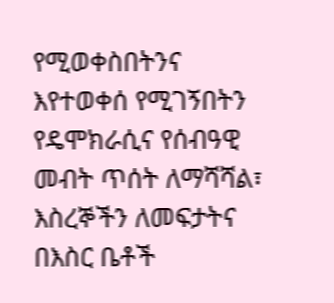የሚወቀስበትንና እየተወቀሰ የሚገኝበትን የዴሞክራሲና የሰብዓዊ መብት ጥሰት ለማሻሻል፣ እስረኞችን ለመፍታትና በእስር ቤቶች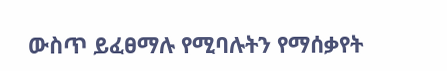ውስጥ ይፈፀማሉ የሚባሉትን የማሰቃየት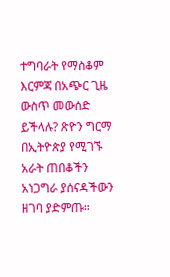ተግባራት የማስቆም እርምጃ በአጭር ጊዜ ውስጥ መውሰድ ይችላሉ? ጽዮን ግርማ በኢትዮጵያ የሚገኙ አራት ጠበቆችን አነጋግራ ያሰናዳችውን ዘገባ ያድምጡ።